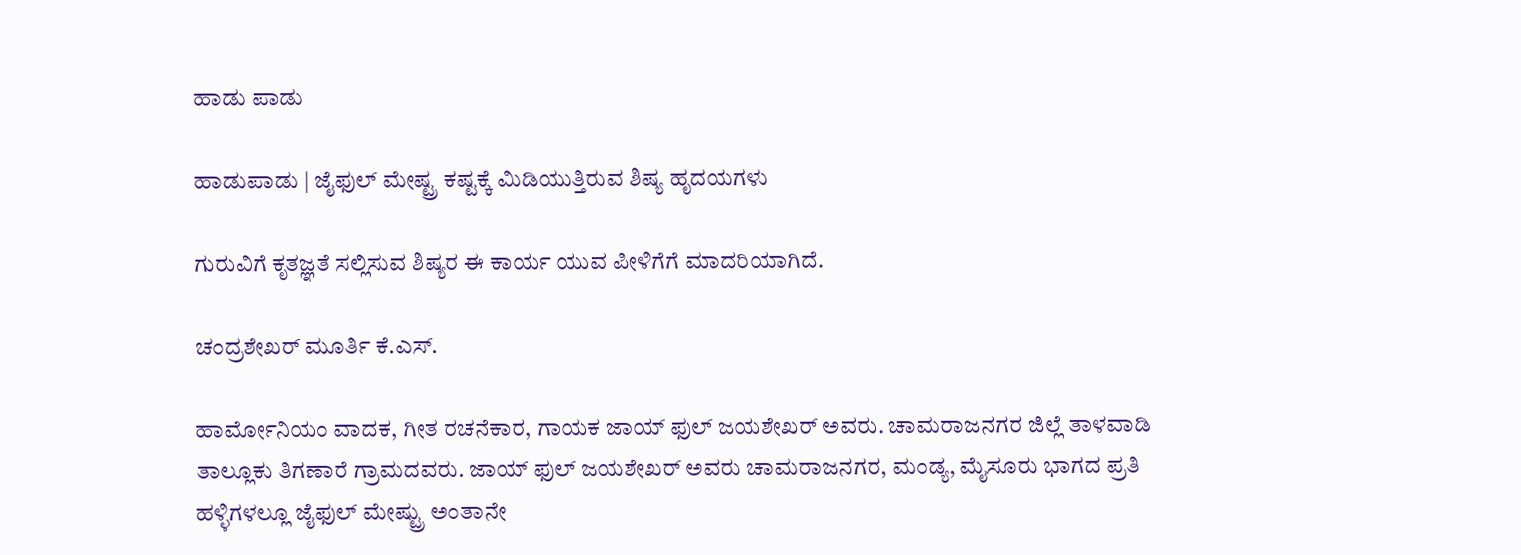ಹಾಡು ಪಾಡು

ಹಾಡುಪಾಡು | ಜೈಫುಲ್ ಮೇಷ್ಟ್ರ ಕಷ್ಟಕ್ಕೆ ಮಿಡಿಯುತ್ತಿರುವ ಶಿಷ್ಯ ಹೃದಯಗಳು

ಗುರುವಿಗೆ ಕೃತಜ್ಞತೆ ಸಲ್ಲಿಸುವ ಶಿಷ್ಯರ ಈ ಕಾರ್ಯ ಯುವ ಪೀಳಿಗೆಗೆ ಮಾದರಿಯಾಗಿದೆ.

ಚಂದ್ರಶೇಖರ್ ಮೂರ್ತಿ ಕೆ.ಎಸ್.

ಹಾರ್ಮೋನಿಯಂ ವಾದಕ, ಗೀತ ರಚನೆಕಾರ, ಗಾಯಕ ಜಾಯ್ ಫುಲ್ ಜಯಶೇಖರ್ ಅವರು. ಚಾಮರಾಜನಗರ ಜಿಲ್ಲೆ ತಾಳವಾಡಿ ತಾಲ್ಲೂಕು ತಿಗಣಾರೆ ಗ್ರಾಮದವರು. ಜಾಯ್ ಫುಲ್ ಜಯಶೇಖರ್ ಅವರು ಚಾಮರಾಜನಗರ, ಮಂಡ್ಯ, ಮೈಸೂರು ಭಾಗದ ಪ್ರತಿ ಹಳ್ಳಿಗಳಲ್ಲೂ ಜೈಫುಲ್ ಮೇಷ್ಟ್ರು ಅಂತಾನೇ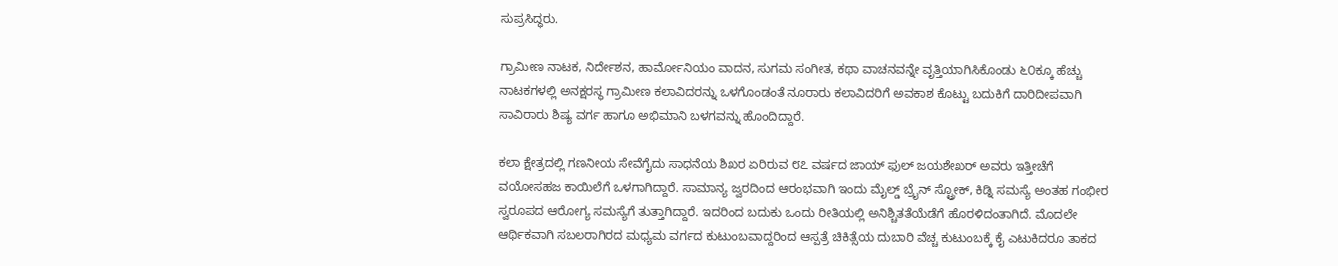ಸುಪ್ರಸಿದ್ಧರು.

ಗ್ರಾಮೀಣ ನಾಟಕ, ನಿರ್ದೇಶನ, ಹಾರ್ಮೋನಿಯಂ ವಾದನ, ಸುಗಮ ಸಂಗೀತ, ಕಥಾ ವಾಚನವನ್ನೇ ವೃತ್ತಿಯಾಗಿಸಿಕೊಂಡು ೬೦ಕ್ಕೂ ಹೆಚ್ಚು ನಾಟಕಗಳಲ್ಲಿ ಅನಕ್ಷರಸ್ಥ ಗ್ರಾಮೀಣ ಕಲಾವಿದರನ್ನು ಒಳಗೊಂಡಂತೆ ನೂರಾರು ಕಲಾವಿದರಿಗೆ ಅವಕಾಶ ಕೊಟ್ಟು ಬದುಕಿಗೆ ದಾರಿದೀಪವಾಗಿ ಸಾವಿರಾರು ಶಿಷ್ಯ ವರ್ಗ ಹಾಗೂ ಅಭಿಮಾನಿ ಬಳಗವನ್ನು ಹೊಂದಿದ್ದಾರೆ.

ಕಲಾ ಕ್ಷೇತ್ರದಲ್ಲಿ ಗಣನೀಯ ಸೇವೆಗೈದು ಸಾಧನೆಯ ಶಿಖರ ಏರಿರುವ ೮೭ ವರ್ಷದ ಜಾಯ್ ಫುಲ್ ಜಯಶೇಖರ್ ಅವರು ಇತ್ತೀಚೆಗೆ ವಯೋಸಹಜ ಕಾಯಿಲೆಗೆ ಒಳಗಾಗಿದ್ದಾರೆ. ಸಾಮಾನ್ಯ ಜ್ವರದಿಂದ ಆರಂಭವಾಗಿ ಇಂದು ಮೈಲ್ಡ್ ಬ್ರೈನ್ ಸ್ಟ್ರೋಕ್, ಕಿಡ್ನಿ ಸಮಸ್ಯೆ ಅಂತಹ ಗಂಭೀರ ಸ್ವರೂಪದ ಆರೋಗ್ಯ ಸಮಸ್ಯೆಗೆ ತುತ್ತಾಗಿದ್ದಾರೆ. ಇದರಿಂದ ಬದುಕು ಒಂದು ರೀತಿಯಲ್ಲಿ ಅನಿಶ್ಚಿತತೆಯೆಡೆಗೆ ಹೊರಳಿದಂತಾಗಿದೆ. ಮೊದಲೇ ಆರ್ಥಿಕವಾಗಿ ಸಬಲರಾಗಿರದ ಮಧ್ಯಮ ವರ್ಗದ ಕುಟುಂಬವಾದ್ದರಿಂದ ಆಸ್ಪತ್ರೆ ಚಿಕಿತ್ಸೆಯ ದುಬಾರಿ ವೆಚ್ಚ ಕುಟುಂಬಕ್ಕೆ ಕೈ ಎಟುಕಿದರೂ ತಾಕದ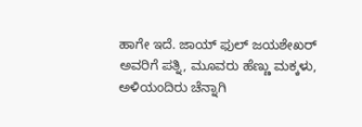ಹಾಗೇ ಇದೆ. ಜಾಯ್ ಫುಲ್ ಜಯಶೇಖರ್ ಅವರಿಗೆ ಪತ್ನಿ, ಮೂವರು ಹೆಣ್ಣು ಮಕ್ಕಳು, ಅಳಿಯಂದಿರು ಚೆನ್ನಾಗಿ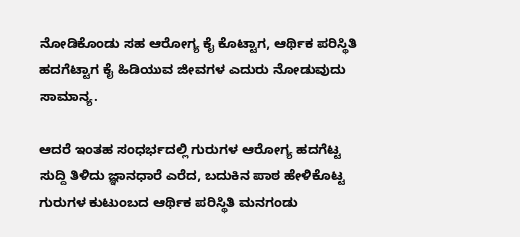ನೋಡಿಕೊಂಡು ಸಹ ಆರೋಗ್ಯ ಕೈ ಕೊಟ್ಟಾಗ, ಆರ್ಥಿಕ ಪರಿಸ್ಥಿತಿ ಹದಗೆಟ್ಟಾಗ ಕೈ ಹಿಡಿಯುವ ಜೀವಗಳ ಎದುರು ನೋಡುವುದು ಸಾಮಾನ್ಯ.

ಆದರೆ ಇಂತಹ ಸಂಧರ್ಭದಲ್ಲಿ ಗುರುಗಳ ಆರೋಗ್ಯ ಹದಗೆಟ್ಟ ಸುದ್ದಿ ತಿಳಿದು ಜ್ಞಾನಧಾರೆ ಎರೆದ, ಬದುಕಿನ ಪಾಠ ಹೇಳಿಕೊಟ್ಟ ಗುರುಗಳ ಕುಟುಂಬದ ಆರ್ಥಿಕ ಪರಿಸ್ಥಿತಿ ಮನಗಂಡು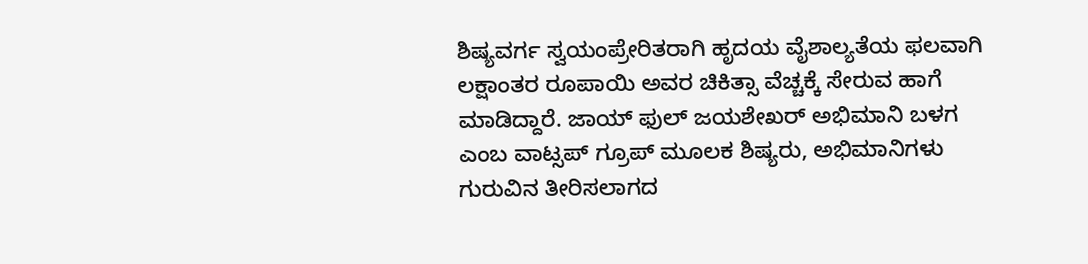ಶಿಷ್ಯವರ್ಗ ಸ್ವಯಂಪ್ರೇರಿತರಾಗಿ ಹೃದಯ ವೈಶಾಲ್ಯತೆಯ ಫಲವಾಗಿ ಲಕ್ಷಾಂತರ ರೂಪಾಯಿ ಅವರ ಚಿಕಿತ್ಸಾ ವೆಚ್ಚಕ್ಕೆ ಸೇರುವ ಹಾಗೆ ಮಾಡಿದ್ದಾರೆ. ಜಾಯ್ ಫುಲ್ ಜಯಶೇಖರ್ ಅಭಿಮಾನಿ ಬಳಗ ಎಂಬ ವಾಟ್ಸಪ್ ಗ್ರೂಪ್ ಮೂಲಕ ಶಿಷ್ಯರು, ಅಭಿಮಾನಿಗಳು ಗುರುವಿನ ತೀರಿಸಲಾಗದ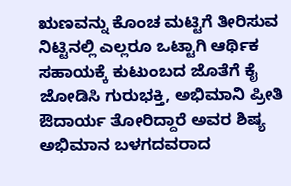ಋಣವನ್ನು ಕೊಂಚ ಮಟ್ಟಿಗೆ ತೀರಿಸುವ ನಿಟ್ಟಿನಲ್ಲಿ ಎಲ್ಲರೂ ಒಟ್ಟಾಗಿ ಆರ್ಥಿಕ ಸಹಾಯಕ್ಕೆ ಕುಟುಂಬದ ಜೊತೆಗೆ ಕೈ ಜೋಡಿಸಿ ಗುರುಭಕ್ತಿ, ಅಭಿಮಾನಿ ಪ್ರೀತಿ ಔದಾರ್ಯ ತೋರಿದ್ದಾರೆ ಅವರ ಶಿಷ್ಯ ಅಭಿಮಾನ ಬಳಗದವರಾದ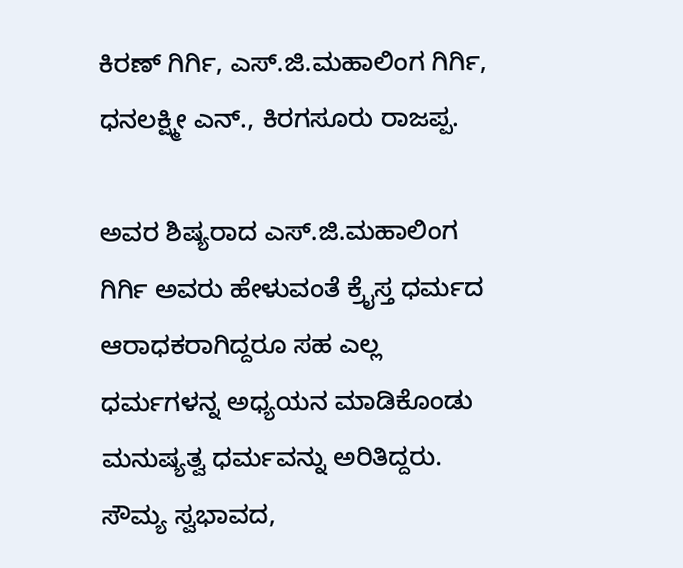ಕಿರಣ್ ಗಿರ್ಗಿ, ಎಸ್.ಜಿ.ಮಹಾಲಿಂಗ ಗಿರ್ಗಿ, ಧನಲಕ್ಷ್ಮೀ ಎನ್., ಕಿರಗಸೂರು ರಾಜಪ್ಪ.

ಅವರ ಶಿಷ್ಯರಾದ ಎಸ್.ಜಿ.ಮಹಾಲಿಂಗ ಗಿರ್ಗಿ ಅವರು ಹೇಳುವಂತೆ ಕ್ರೈಸ್ತ ಧರ್ಮದ ಆರಾಧಕರಾಗಿದ್ದರೂ ಸಹ ಎಲ್ಲ ಧರ್ಮಗಳನ್ನ ಅಧ್ಯಯನ ಮಾಡಿಕೊಂಡು ಮನುಷ್ಯತ್ವ ಧರ್ಮವನ್ನು ಅರಿತಿದ್ದರು. ಸೌಮ್ಯ ಸ್ವಭಾವದ,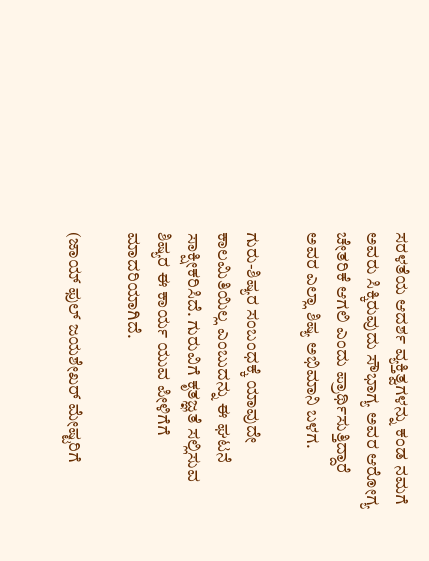ಸರಳತೆಯ ಆದರ್ಶ ವ್ಯಕ್ತಿತ್ವಗಳನ್ನು ಕಂಡ ನಮಗೆ ಅವರು ಸಿಕ್ಕಿರುವುದು ಸೌಭಾಗ್ಯ ಅವರ ಆರೋಗ್ಯ ಚೇತರಿಕೆ ಆಗಲಿ ಎಂದು ಪ್ರಾರ್ಥಿಸುತ್ತಿದ್ದಾರೆ ಅವರ ಎಲ್ಲಾ ಶಿಷ್ಯ ಅಭಿಮಾನಿ ಬಳಗ.

ಗುರು-ಶಿಷ್ಯರ ಸಂಬಂಧಕ್ಕೆ ಯಾವುದೇ ಕಾಲಮಿತಿಯಿಲ್ಲ ಎಂಬುದನ್ನು ಈ ಘಟನೆ ಸಾಕ್ಷೀಕರಿಸಿದೆ. ಗುರುವಿಗೆ ಕೃತಜ್ಞತೆ ಸಲ್ಲಿಸುವ ಶಿಷ್ಯರ ಈ ಕಾರ್ಯ ಯುವ ಪೀಳಿಗೆಗೆ ಮಾದರಿಯಾಗಿದೆ.

(ಜಾಯ್ ಫುಲ್ ಜಯಶೇಖರ್ ಮೇಷ್ಟರಿಗೆ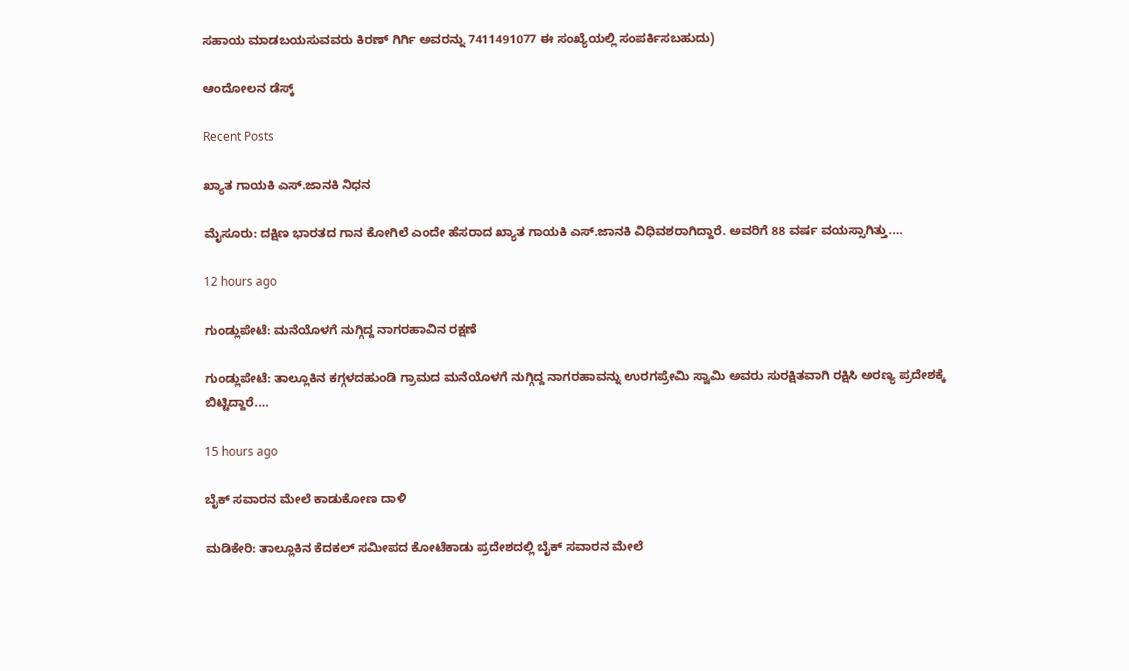ಸಹಾಯ ಮಾಡಬಯಸುವವರು ಕಿರಣ್ ಗಿರ್ಗಿ ಅವರನ್ನು 7411491077 ಈ ಸಂಖ್ಯೆಯಲ್ಲಿ ಸಂಪರ್ಕಿಸಬಹುದು)

ಆಂದೋಲನ ಡೆಸ್ಕ್

Recent Posts

ಖ್ಯಾತ ಗಾಯಕಿ ಎಸ್.ಜಾನಕಿ ನಿಧನ

ಮೈಸೂರು: ದಕ್ಷಿಣ ಭಾರತದ ಗಾನ ಕೋಗಿಲೆ ಎಂದೇ ಹೆಸರಾದ ಖ್ಯಾತ ಗಾಯಕಿ ಎಸ್.ಜಾನಕಿ ವಿಧಿವಶರಾಗಿದ್ದಾರೆ. ಅವರಿಗೆ 88 ವರ್ಷ ವಯಸ್ಸಾಗಿತ್ತು.…

12 hours ago

ಗುಂಡ್ಲುಪೇಟೆ: ಮನೆಯೊಳಗೆ ನುಗ್ಗಿದ್ದ ನಾಗರಹಾವಿನ ರಕ್ಷಣೆ

ಗುಂಡ್ಲುಪೇಟೆ: ತಾಲ್ಲೂಕಿನ ಕಗ್ಗಳದಹುಂಡಿ ಗ್ರಾಮದ ಮನೆಯೊಳಗೆ ನುಗ್ಗಿದ್ದ ನಾಗರಹಾವನ್ನು ಉರಗಪ್ರೇಮಿ ಸ್ವಾಮಿ ಅವರು ಸುರಕ್ಷಿತವಾಗಿ ರಕ್ಷಿಸಿ ಅರಣ್ಯ ಪ್ರದೇಶಕ್ಕೆ ಬಿಟ್ಟಿದ್ದಾರೆ.…

15 hours ago

ಬೈಕ್ ಸವಾರನ ಮೇಲೆ ಕಾಡುಕೋಣ ದಾಳಿ

ಮಡಿಕೇರಿ: ತಾಲ್ಲೂಕಿನ ಕೆದಕಲ್ ಸಮೀಪದ ಕೋಟೆಕಾಡು ಪ್ರದೇಶದಲ್ಲಿ ಬೈಕ್ ಸವಾರನ ಮೇಲೆ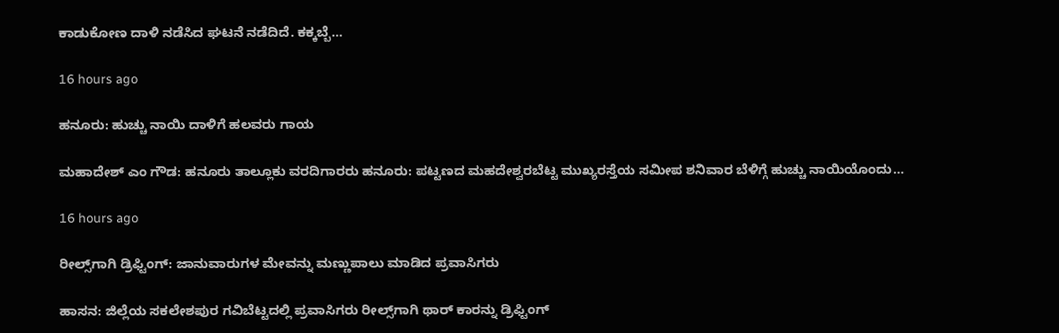ಕಾಡುಕೋಣ ದಾಳಿ ನಡೆಸಿದ ಘಟನೆ ನಡೆದಿದೆ. ಕಕ್ಕಬ್ಬೆ…

16 hours ago

ಹನೂರು: ಹುಚ್ಚು ನಾಯಿ ದಾಳಿಗೆ ಹಲವರು ಗಾಯ

ಮಹಾದೇಶ್‌ ಎಂ ಗೌಡ: ಹನೂರು ತಾಲ್ಲೂಕು ವರದಿಗಾರರು ಹನೂರು: ಪಟ್ಟಣದ ಮಹದೇಶ್ವರಬೆಟ್ಟ ಮುಖ್ಯರಸ್ತೆಯ ಸಮೀಪ ಶನಿವಾರ ಬೆಳಿಗ್ಗೆ ಹುಚ್ಚು ನಾಯಿಯೊಂದು…

16 hours ago

ರೀಲ್ಸ್‌ಗಾಗಿ ಡ್ರಿಫ್ಟಿಂಗ್: ಜಾನುವಾರುಗಳ ಮೇವನ್ನು ಮಣ್ಣುಪಾಲು ಮಾಡಿದ ಪ್ರವಾಸಿಗರು

ಹಾಸನ: ಜಿಲ್ಲೆಯ ಸಕಲೇಶಪುರ ಗವಿಬೆಟ್ಟದಲ್ಲಿ ಪ್ರವಾಸಿಗರು ರೀಲ್ಸ್‌ಗಾಗಿ ಥಾರ್‌ ಕಾರನ್ನು ಡ್ರಿಫ್ಟಿಂಗ್‌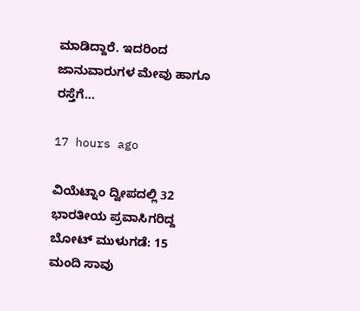ಮಾಡಿದ್ದಾರೆ. ಇದರಿಂದ ಜಾನುವಾರುಗಳ ಮೇವು ಹಾಗೂ ರಸ್ತೆಗೆ…

17 hours ago

ವಿಯೆಟ್ನಾಂ ದ್ವೀಪದಲ್ಲಿ 32 ಭಾರತೀಯ ಪ್ರವಾಸಿಗರಿದ್ದ ಬೋಟ್‌ ಮುಳುಗಡೆ: 15 ಮಂದಿ ಸಾವು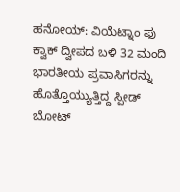ಹನೋಯ್: ವಿಯೆಟ್ನಾಂ ಫು ಕ್ವಾಕ್‌ ದ್ವೀಪದ ಬಳಿ 32 ಮಂದಿ ಭಾರತೀಯ ಪ್ರವಾಸಿಗರನ್ನು ಹೊತ್ತೊಯ್ಯುತ್ತಿದ್ದ ಸ್ಪೀಡ್‌ ಬೋಟ್‌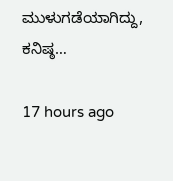ಮುಳುಗಡೆಯಾಗಿದ್ದು, ಕನಿಷ್ಠ…

17 hours ago